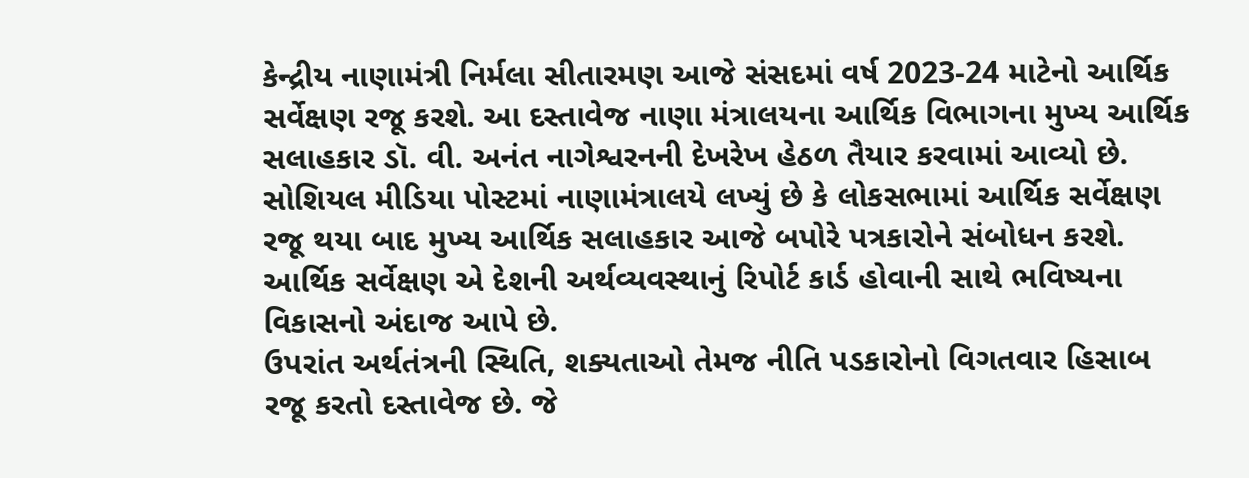કેન્દ્રીય નાણામંત્રી નિર્મલા સીતારમણ આજે સંસદમાં વર્ષ 2023-24 માટેનો આર્થિક સર્વેક્ષણ રજૂ કરશે. આ દસ્તાવેજ નાણા મંત્રાલયના આર્થિક વિભાગના મુખ્ય આર્થિક સલાહકાર ડૉ. વી. અનંત નાગેશ્વરનની દેખરેખ હેઠળ તૈયાર કરવામાં આવ્યો છે. સોશિયલ મીડિયા પોસ્ટમાં નાણામંત્રાલયે લખ્યું છે કે લોકસભામાં આર્થિક સર્વેક્ષણ રજૂ થયા બાદ મુખ્ય આર્થિક સલાહકાર આજે બપોરે પત્રકારોને સંબોધન કરશે. આર્થિક સર્વેક્ષણ એ દેશની અર્થવ્યવસ્થાનું રિપોર્ટ કાર્ડ હોવાની સાથે ભવિષ્યના વિકાસનો અંદાજ આપે છે.
ઉપરાંત અર્થતંત્રની સ્થિતિ, શક્યતાઓ તેમજ નીતિ પડકારોનો વિગતવાર હિસાબ રજૂ કરતો દસ્તાવેજ છે. જે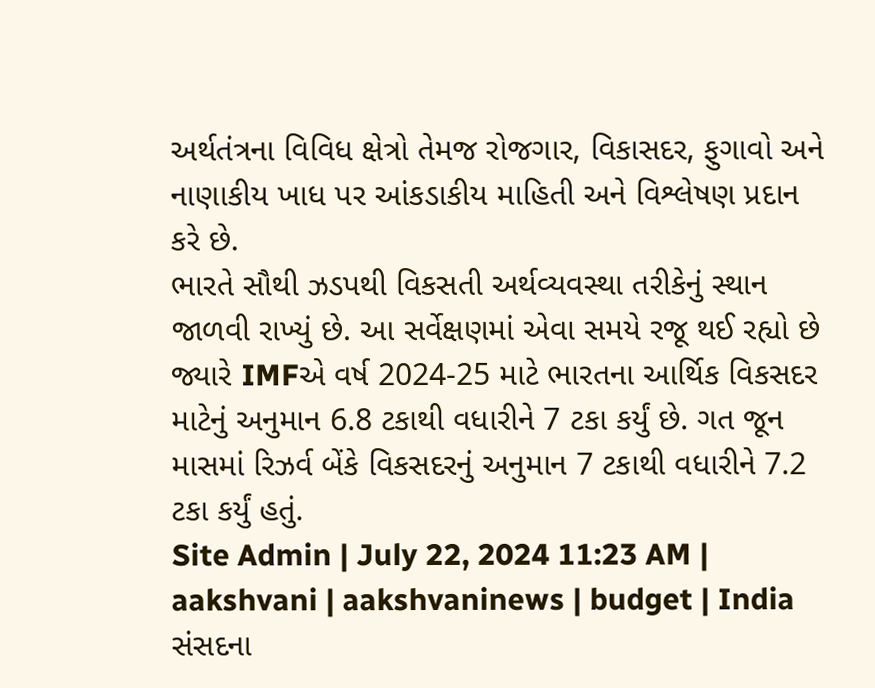અર્થતંત્રના વિવિધ ક્ષેત્રો તેમજ રોજગાર, વિકાસદર, ફુગાવો અને નાણાકીય ખાધ પર આંકડાકીય માહિતી અને વિશ્લેષણ પ્રદાન કરે છે.
ભારતે સૌથી ઝડપથી વિકસતી અર્થવ્યવસ્થા તરીકેનું સ્થાન જાળવી રાખ્યું છે. આ સર્વેક્ષણમાં એવા સમયે રજૂ થઈ રહ્યો છે જ્યારે IMFએ વર્ષ 2024-25 માટે ભારતના આર્થિક વિકસદર માટેનું અનુમાન 6.8 ટકાથી વધારીને 7 ટકા કર્યું છે. ગત જૂન માસમાં રિઝર્વ બેંકે વિકસદરનું અનુમાન 7 ટકાથી વધારીને 7.2 ટકા કર્યું હતું.
Site Admin | July 22, 2024 11:23 AM | aakshvani | aakshvaninews | budget | India
સંસદના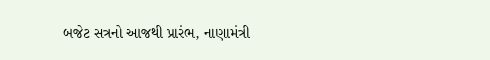બજેટ સત્રનો આજથી પ્રારંભ, નાણામંત્રી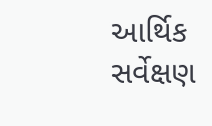આર્થિક સર્વેક્ષણ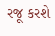રજૂ કરશે